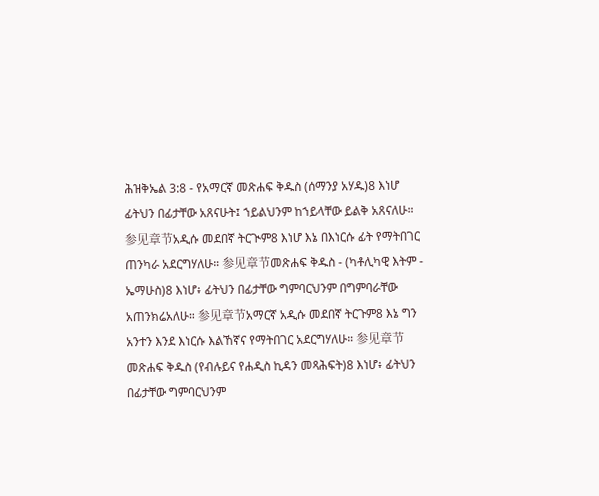ሕዝቅኤል 3:8 - የአማርኛ መጽሐፍ ቅዱስ (ሰማንያ አሃዱ)8 እነሆ ፊትህን በፊታቸው አጸናሁት፤ ኀይልህንም ከኀይላቸው ይልቅ አጸናለሁ። 参见章节አዲሱ መደበኛ ትርጒም8 እነሆ እኔ በእነርሱ ፊት የማትበገር ጠንካራ አደርግሃለሁ። 参见章节መጽሐፍ ቅዱስ - (ካቶሊካዊ እትም - ኤማሁስ)8 እነሆ፥ ፊትህን በፊታቸው ግምባርህንም በግምባራቸው አጠንክሬአለሁ። 参见章节አማርኛ አዲሱ መደበኛ ትርጉም8 እኔ ግን አንተን እንደ እነርሱ እልኸኛና የማትበገር አደርግሃለሁ። 参见章节መጽሐፍ ቅዱስ (የብሉይና የሐዲስ ኪዳን መጻሕፍት)8 እነሆ፥ ፊትህን በፊታቸው ግምባርህንም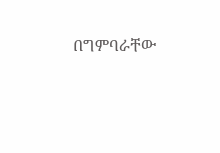በግምባራቸው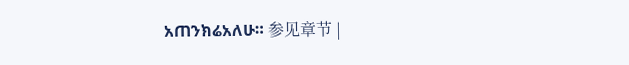አጠንክሬአለሁ። 参见章节 |